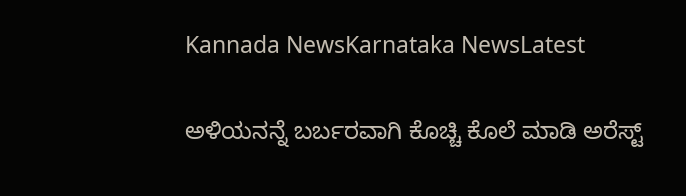Kannada NewsKarnataka NewsLatest

ಅಳಿಯನನ್ನೆ ಬರ್ಬರವಾಗಿ ಕೊಚ್ಚಿ ಕೊಲೆ ಮಾಡಿ ಅರೆಸ್ಟ್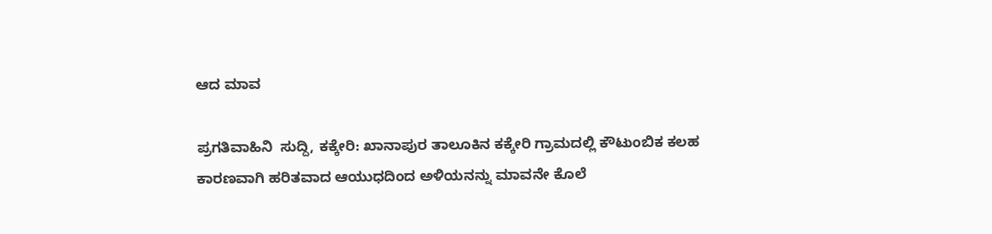ಆದ ಮಾವ

ಪ್ರಗತಿವಾಹಿನಿ  ಸುದ್ದಿ, ಕಕ್ಕೇರಿ: ಖಾನಾಪುರ ತಾಲೂಕಿನ ಕಕ್ಕೇರಿ ಗ್ರಾಮದಲ್ಲಿ ಕೌಟುಂಬಿಕ ಕಲಹ ಕಾರಣವಾಗಿ ಹರಿತವಾದ ಆಯುಧದಿಂದ ಅಳಿಯನನ್ನು ಮಾವನೇ ಕೊಲೆ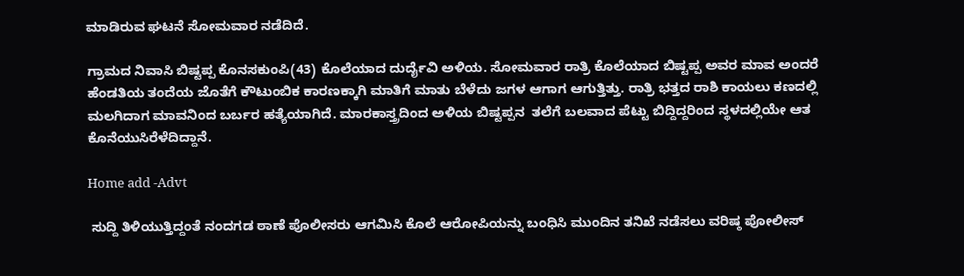ಮಾಡಿರುವ ಘಟನೆ ಸೋಮವಾರ ನಡೆದಿದೆ.

ಗ್ರಾಮದ ನಿವಾಸಿ ಬಿಷ್ಟಪ್ಪ ಕೊನಸಕುಂಪಿ(43) ಕೊಲೆಯಾದ ದುರ್ದೈವಿ ಅಳಿಯ. ಸೋಮವಾರ ರಾತ್ರಿ ಕೊಲೆಯಾದ ಬಿಷ್ಟಪ್ಪ ಅವರ ಮಾವ ಅಂದರೆ ಹೆಂಡತಿಯ ತಂದೆಯ ಜೊತೆಗೆ ಕೌಟುಂಬಿಕ ಕಾರಣಕ್ಕಾಗಿ ಮಾತಿಗೆ ಮಾತು ಬೆಳೆದು ಜಗಳ ಆಗಾಗ ಆಗುತ್ತಿತ್ತು. ರಾತ್ರಿ ಭತ್ತದ ರಾಶಿ ಕಾಯಲು ಕಣದಲ್ಲಿ ಮಲಗಿದಾಗ ಮಾವನಿಂದ ಬರ್ಬರ ಹತ್ಯೆಯಾಗಿದೆ. ಮಾರಕಾಸ್ತ್ರದಿಂದ ಅಳಿಯ ಬಿಷ್ಟಪ್ಪನ  ತಲೆಗೆ ಬಲವಾದ ಪೆಟ್ಟು ಬಿದ್ದಿದ್ದರಿಂದ ಸ್ಥಳದಲ್ಲಿಯೇ ಆತ ಕೊನೆಯುಸಿರೆಳೆದಿದ್ದಾನೆ.

Home add -Advt

 ಸುದ್ದಿ ತಿಳಿಯುತ್ತಿದ್ದಂತೆ ನಂದಗಡ ಠಾಣೆ ಪೊಲೀಸರು ಆಗಮಿಸಿ ಕೊಲೆ ಆರೋಪಿಯನ್ನು ಬಂಧಿಸಿ ಮುಂದಿನ ತನಿಖೆ ನಡೆಸಲು ವರಿಷ್ಠ ಪೋಲೀಸ್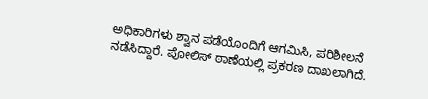ಅಧಿಕಾರಿಗಳು ಶ್ವಾನ ಪಡೆಯೊಂದಿಗೆ ಆಗಮಿಸಿ, ಪರಿಶೀಲನೆ ನಡೆಸಿದ್ದಾರೆ. ಪೋಲಿಸ್ ಠಾಣೆಯಲ್ಲಿ ಪ್ರಕರಣ ದಾಖಲಾಗಿದೆ.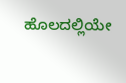ಹೊಲದಲ್ಲಿಯೇ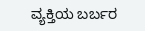ವ್ಯಕ್ತಿಯ ಬರ್ಬರ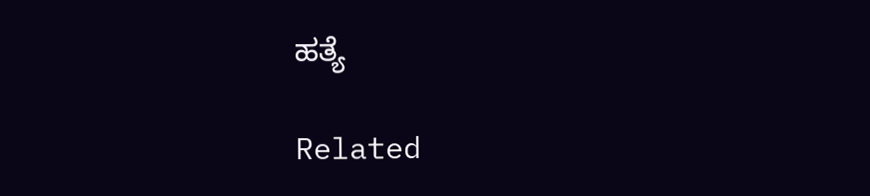ಹತ್ಯೆ

Related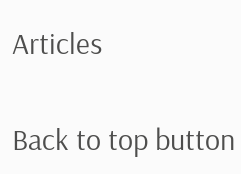Articles

Back to top button